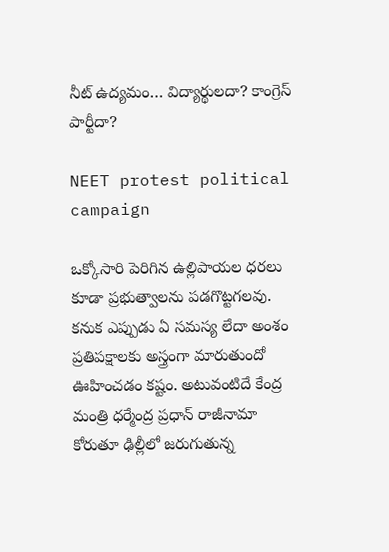నీట్ ఉద్యమం… విద్యార్థులదా? కాంగ్రెస్ పార్టీదా?

NEET protest political campaign

ఒక్కోసారి పెరిగిన ఉల్లిపాయల ధరలు కూడా ప్రభుత్వాలను పడగొట్టగలవు. కనుక ఎప్పుడు ఏ సమస్య లేదా అంశం ప్రతిపక్షాలకు అస్త్రంగా మారుతుందో ఊహించడం కష్టం. అటువంటిదే కేంద్ర మంత్రి ధర్మేంద్ర ప్రధాన్ రాజీనామా కోరుతూ ఢిల్లీలో జరుగుతున్న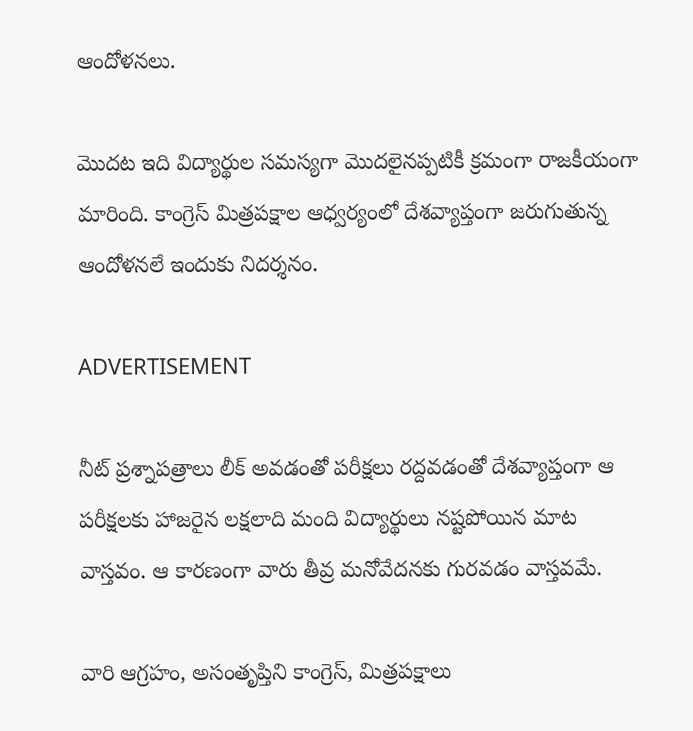ఆందోళనలు.

మొదట ఇది విద్యార్థుల సమస్యగా మొదలైనప్పటికీ క్రమంగా రాజకీయంగా మారింది. కాంగ్రెస్‌ మిత్రపక్షాల ఆధ్వర్యంలో దేశవ్యాప్తంగా జరుగుతున్న ఆందోళనలే ఇందుకు నిదర్శనం.

ADVERTISEMENT

నీట్ ప్రశ్నాపత్రాలు లీక్ అవడంతో పరీక్షలు రద్దవడంతో దేశవ్యాప్తంగా ఆ పరీక్షలకు హాజరైన లక్షలాది మంది విద్యార్థులు నష్టపోయిన మాట వాస్తవం. ఆ కారణంగా వారు తీవ్ర మనోవేదనకు గురవడం వాస్తవమే.

వారి ఆగ్రహం, అసంతృప్తిని కాంగ్రెస్‌, మిత్రపక్షాలు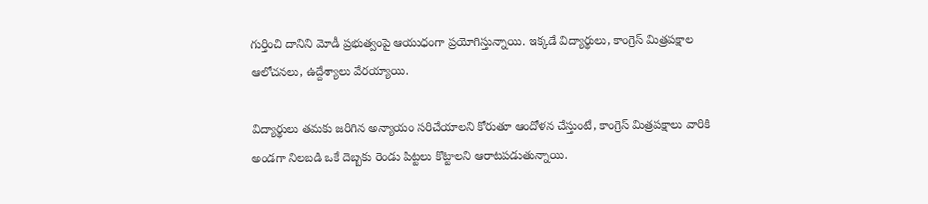గుర్తించి దానిని మోడీ ప్రభుత్వంపై ఆయుధంగా ప్రయోగిస్తున్నాయి. ఇక్కడే విద్యార్థులు, కాంగ్రెస్‌ మిత్రపక్షాల ఆలోచనలు, ఉద్దేశ్యాలు వేరయ్యాయి.

విద్యార్థులు తమకు జరిగిన అన్యాయం సరిచేయాలని కోరుతూ ఆందోళన చేస్తుంటే, కాంగ్రెస్‌ మిత్రపక్షాలు వారికి అండగా నిలబడి ఒకే దెబ్బకు రెండు పిట్టలు కొట్టాలని ఆరాటపడుతున్నాయి.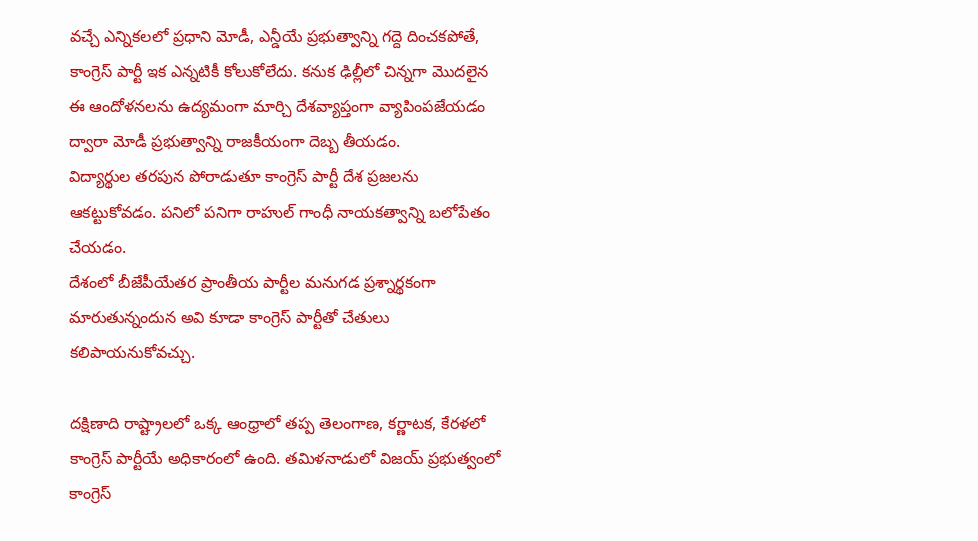వచ్చే ఎన్నికలలో ప్రధాని మోడీ, ఎన్డీయే ప్రభుత్వాన్ని గద్దె దించకపోతే, కాంగ్రెస్‌ పార్టీ ఇక ఎన్నటికీ కోలుకోలేదు. కనుక ఢిల్లీలో చిన్నగా మొదలైన ఈ ఆందోళనలను ఉద్యమంగా మార్చి దేశవ్యాప్తంగా వ్యాపింపజేయడం ద్వారా మోడీ ప్రభుత్వాన్ని రాజకీయంగా దెబ్బ తీయడం.
విద్యార్థుల తరపున పోరాడుతూ కాంగ్రెస్‌ పార్టీ దేశ ప్రజలను ఆకట్టుకోవడం. పనిలో పనిగా రాహుల్ గాంధీ నాయకత్వాన్ని బలోపేతం చేయడం.
దేశంలో బీజేపీయేతర ప్రాంతీయ పార్టీల మనుగడ ప్రశ్నార్థకంగా మారుతున్నందున అవి కూడా కాంగ్రెస్‌ పార్టీతో చేతులు కలిపాయనుకోవచ్చు.

దక్షిణాది రాష్ట్రాలలో ఒక్క ఆంధ్రాలో తప్ప తెలంగాణ, కర్ణాటక, కేరళలో కాంగ్రెస్‌ పార్టీయే అధికారంలో ఉంది. తమిళనాడులో విజయ్‌ ప్రభుత్వంలో కాంగ్రెస్‌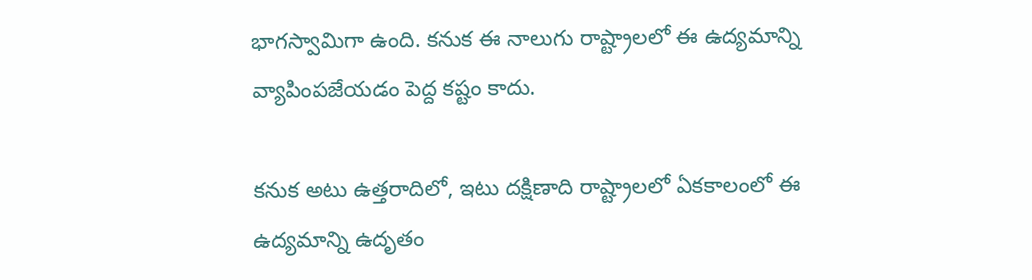భాగస్వామిగా ఉంది. కనుక ఈ నాలుగు రాష్ట్రాలలో ఈ ఉద్యమాన్ని వ్యాపింపజేయడం పెద్ద కష్టం కాదు.

కనుక అటు ఉత్తరాదిలో, ఇటు దక్షిణాది రాష్ట్రాలలో ఏకకాలంలో ఈ ఉద్యమాన్ని ఉదృతం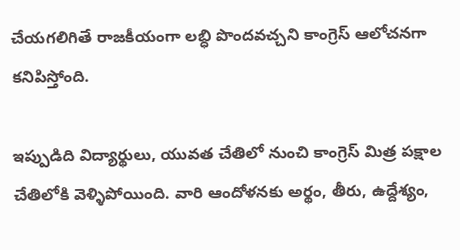చేయగలిగితే రాజకీయంగా లబ్ధి పొందవచ్చని కాంగ్రెస్‌ ఆలోచనగా కనిపిస్తోంది.

ఇప్పుడిది విద్యార్థులు, యువత చేతిలో నుంచి కాంగ్రెస్‌ మిత్ర పక్షాల చేతిలోకి వెళ్ళిపోయింది. వారి ఆందోళనకు అర్థం, తీరు, ఉద్దేశ్యం,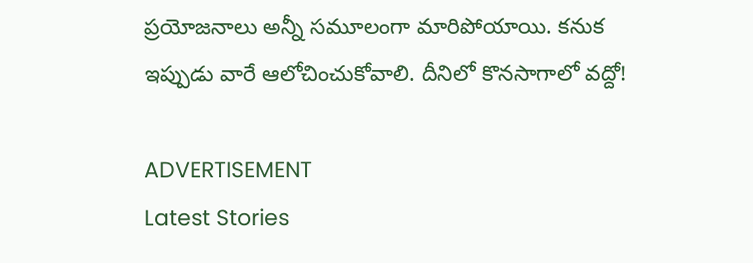ప్రయోజనాలు అన్నీ సమూలంగా మారిపోయాయి. కనుక ఇప్పుడు వారే ఆలోచించుకోవాలి. దీనిలో కొనసాగాలో వద్దో!

ADVERTISEMENT
Latest Stories